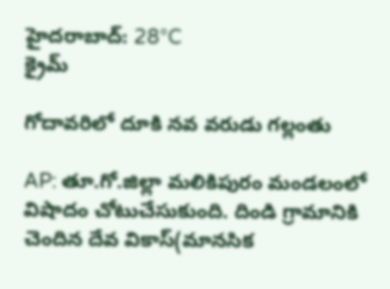హైదరాబాద్: 28°C
క్రైమ్

గోదావరిలో దూకి నవ వరుడు గల్లంతు

AP: తూ.గో.జిల్లా మలికిపురం మండలంలో విషాదం చోటుచేసుకుంది. దిండి గ్రామానికి చెందిన దేవ వికాస్(మానసిక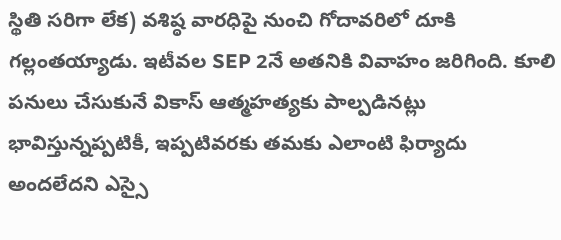స్థితి సరిగా లేక) వశిష్ఠ వారధిపై నుంచి గోదావరిలో దూకి గల్లంతయ్యాడు. ఇటీవల SEP 2నే అతనికి వివాహం జరిగింది. కూలి పనులు చేసుకునే వికాస్ ఆత్మహత్యకు పాల్పడినట్లు భావిస్తున్నప్పటికీ, ఇప్పటివరకు తమకు ఎలాంటి ఫిర్యాదు అందలేదని ఎస్సై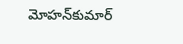మోహన్‌కుమార్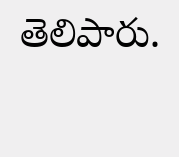తెలిపారు.